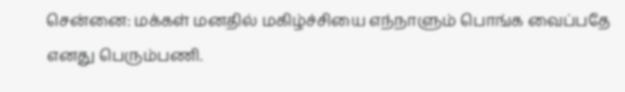சென்னை: மக்கள் மனதில் மகிழ்ச்சியை எந்நாளும் பொங்க வைப்பதே எனது பெரும்பணி.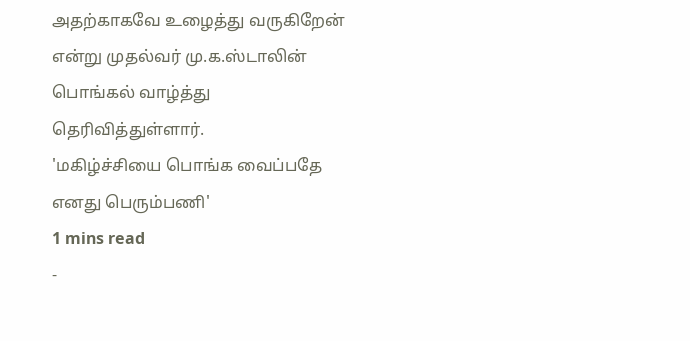அதற்காகவே உழைத்து வருகிறேன் என்று முதல்வர் மு.க.ஸ்டாலின் பொங்கல் வாழ்த்து தெரிவித்துள்ளார்.
'மகிழ்ச்சியை பொங்க வைப்பதே எனது பெரும்பணி'
1 mins read
-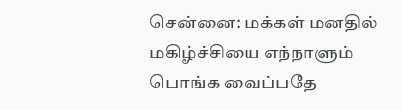சென்னை: மக்கள் மனதில் மகிழ்ச்சியை எந்நாளும் பொங்க வைப்பதே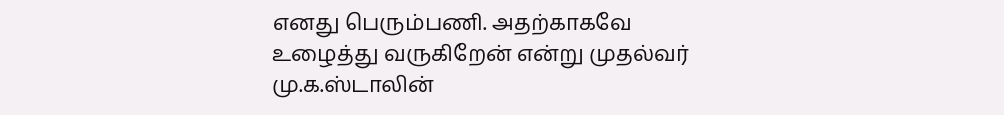எனது பெரும்பணி. அதற்காகவே உழைத்து வருகிறேன் என்று முதல்வர் மு.க.ஸ்டாலின்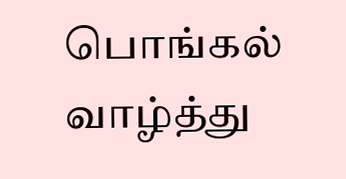பொங்கல் வாழ்த்து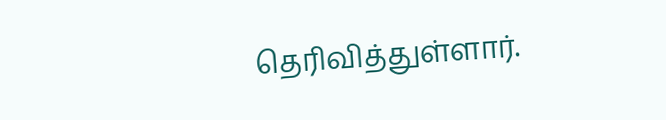தெரிவித்துள்ளார்.